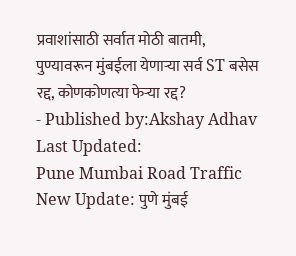प्रवाशांसाठी सर्वात मोठी बातमी, पुण्यावरून मुंबईला येणाऱ्या सर्व ST बसेस रद्द, कोणकोणत्या फेऱ्या रद्द?
- Published by:Akshay Adhav
Last Updated:
Pune Mumbai Road Traffic New Update: पुणे मुंबई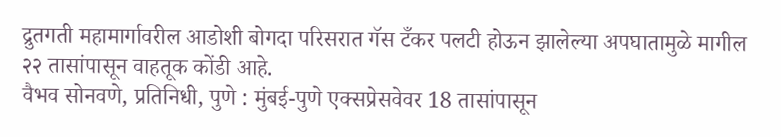द्रुतगती महामार्गावरील आडोशी बोगदा परिसरात गॅस टँकर पलटी होऊन झालेल्या अपघातामुळे मागील २२ तासांपासून वाहतूक कोंडी आहे.
वैभव सोनवणे, प्रतिनिधी, पुणे : मुंबई-पुणे एक्सप्रेसवेवर 18 तासांपासून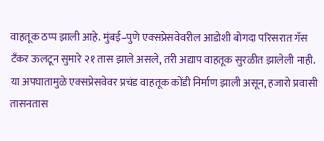वाहतूक ठप्प झाली आहे. मुंबई–पुणे एक्सप्रेसवेवरील आडोशी बोगदा परिसरात गॅस टँकर ऊलटून सुमारे २१ तास झाले असले, तरी अद्याप वाहतूक सुरळीत झालेली नाही. या अपघातामुळे एक्सप्रेसवेवर प्रचंड वाहतूक कोंडी निर्माण झाली असून, हजारो प्रवासी तासनतास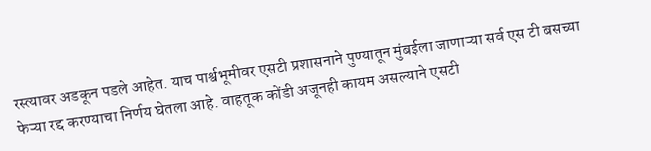रस्त्यावर अडकून पडले आहेत. याच पार्श्वभूमीवर एसटी प्रशासनाने पुण्यातून मुंबईला जाणाऱ्या सर्व एस टी बसच्या फेऱ्या रद्द करण्याचा निर्णय घेतला आहे. वाहतूक कोंडी अजूनही कायम असल्याने एसटी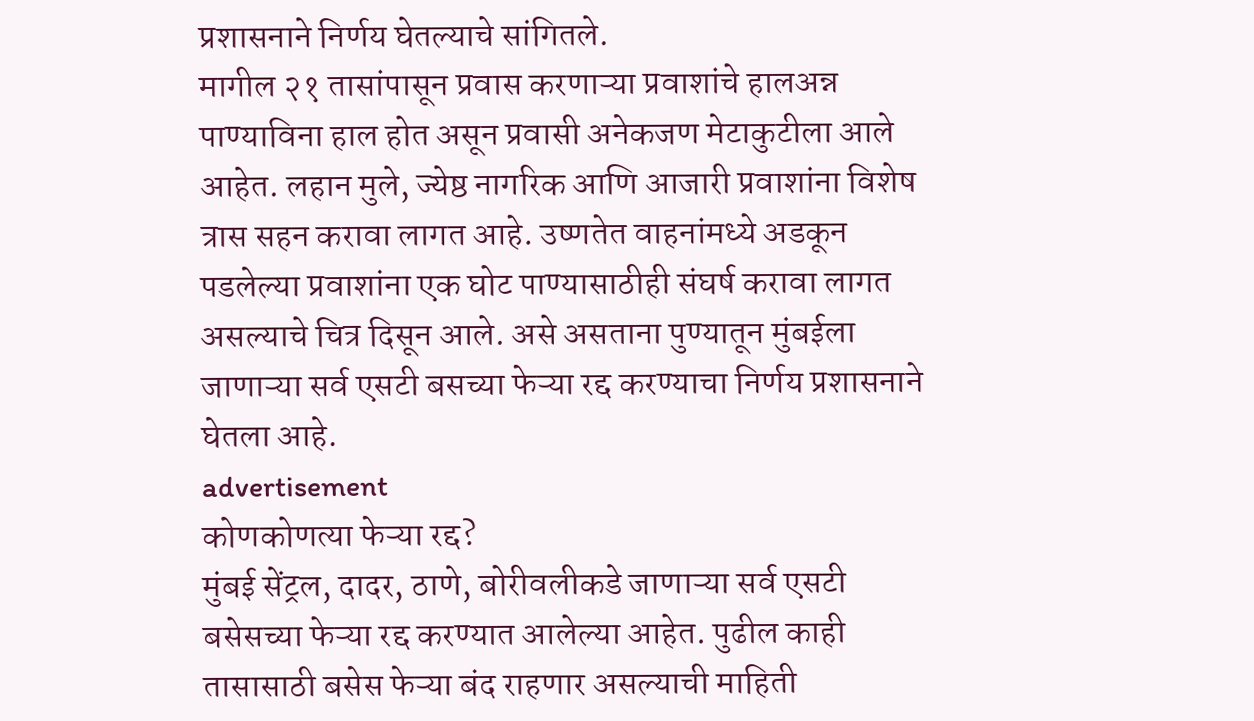प्रशासनाने निर्णय घेतल्याचे सांगितले.
मागील २१ तासांपासून प्रवास करणाऱ्या प्रवाशांचे हालअन्न पाण्याविना हाल होत असून प्रवासी अनेकजण मेटाकुटीला आले आहेत. लहान मुले, ज्येष्ठ नागरिक आणि आजारी प्रवाशांना विशेष त्रास सहन करावा लागत आहे. उष्णतेत वाहनांमध्ये अडकून पडलेल्या प्रवाशांना एक घोट पाण्यासाठीही संघर्ष करावा लागत असल्याचे चित्र दिसून आले. असे असताना पुण्यातून मुंबईला जाणाऱ्या सर्व एसटी बसच्या फेऱ्या रद्द करण्याचा निर्णय प्रशासनाने घेतला आहे.
advertisement
कोणकोणत्या फेऱ्या रद्द?
मुंबई सेंट्रल, दादर, ठाणे, बोरीवलीकडे जाणाऱ्या सर्व एसटी बसेसच्या फेऱ्या रद्द करण्यात आलेल्या आहेत. पुढील काही तासासाठी बसेस फेऱ्या बंद राहणार असल्याची माहिती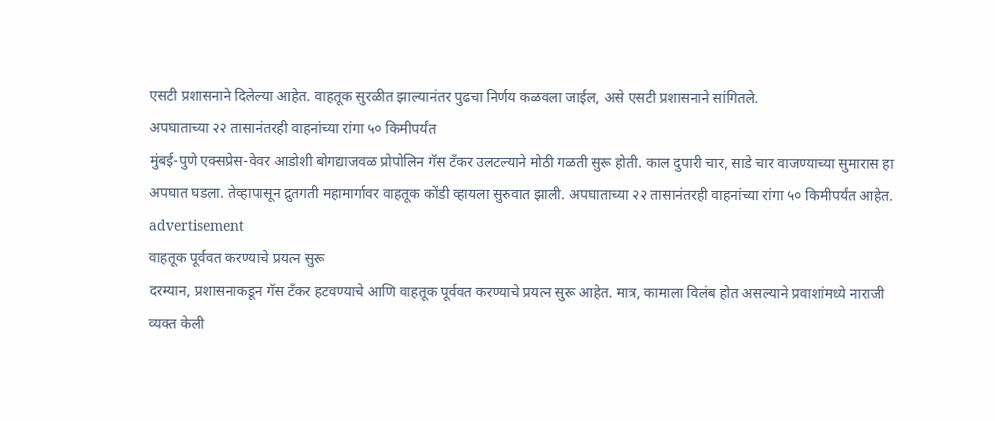एसटी प्रशासनाने दिलेल्या आहेत. वाहतूक सुरळीत झाल्यानंतर पुढचा निर्णय कळवला जाईल, असे एसटी प्रशासनाने सांगितले.
अपघाताच्या २२ तासानंतरही वाहनांच्या रांगा ५० किमीपर्यंत
मुंबई-पुणे एक्सप्रेस-वेवर आडोशी बोगद्याजवळ प्रोपोलिन गॅस टँकर उलटल्याने मोठी गळती सुरू होती. काल दुपारी चार, साडे चार वाजण्याच्या सुमारास हा अपघात घडला. तेव्हापासून द्रुतगती महामार्गावर वाहतूक कोंडी व्हायला सुरुवात झाली. अपघाताच्या २२ तासानंतरही वाहनांच्या रांगा ५० किमीपर्यंत आहेत.
advertisement
वाहतूक पूर्ववत करण्याचे प्रयत्न सुरू
दरम्यान, प्रशासनाकडून गॅस टँकर हटवण्याचे आणि वाहतूक पूर्ववत करण्याचे प्रयत्न सुरू आहेत. मात्र, कामाला विलंब होत असल्याने प्रवाशांमध्ये नाराजी व्यक्त केली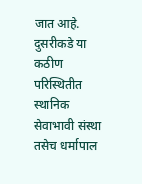जात आहे. दुसरीकडे या कठीण परिस्थितीत स्थानिक सेवाभावी संस्था तसेच धर्मापाल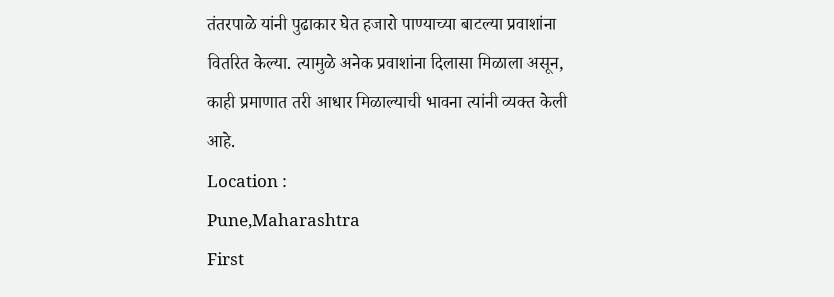तंतरपाळे यांनी पुढाकार घेत हजारो पाण्याच्या बाटल्या प्रवाशांना वितरित केल्या. त्यामुळे अनेक प्रवाशांना दिलासा मिळाला असून, काही प्रमाणात तरी आधार मिळाल्याची भावना त्यांनी व्यक्त केली आहे.
Location :
Pune,Maharashtra
First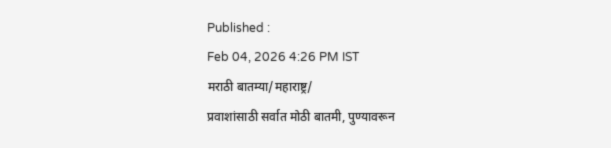Published :
Feb 04, 2026 4:26 PM IST
मराठी बातम्या/महाराष्ट्र/
प्रवाशांसाठी सर्वात मोठी बातमी, पुण्यावरून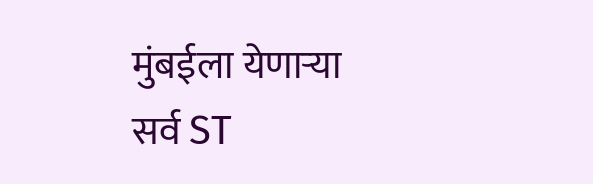मुंबईला येणाऱ्या सर्व ST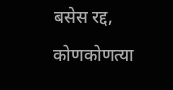बसेस रद्द, कोणकोणत्या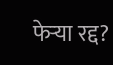फेऱ्या रद्द?